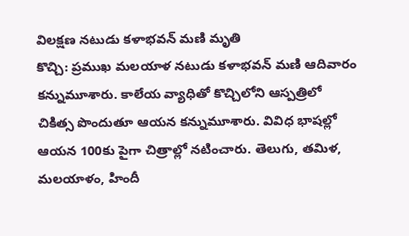విలక్షణ నటుడు కళాభవన్ మణి మృతి
కొచ్చి: ప్రముఖ మలయాళ నటుడు కళాభవన్ మణి ఆదివారం కన్నుమూశారు. కాలేయ వ్యాధితో కొచ్చిలోని ఆస్పత్రిలో చికిత్స పొందుతూ ఆయన కన్నుమూశారు. వివిధ భాషల్లో ఆయన 100కు పైగా చిత్రాల్లో నటించారు. తెలుగు, తమిళ, మలయాళం, హిందీ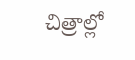చిత్రాల్లో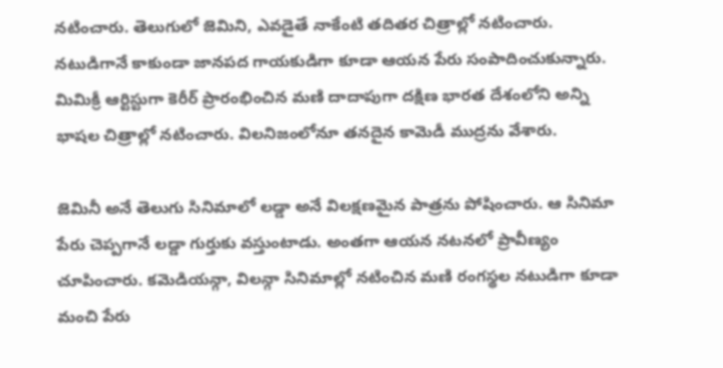నటించారు. తెలుగులో జెమిని, ఎవడైతే నాకేంటి తదితర చిత్రాల్లో నటించారు.
నటుడిగానే కాకుండా జానపద గాయకుడిగా కూడా ఆయన పేరు సంపాదించుకున్నారు. మిమిక్రీ ఆర్టిస్టుగా కెరీర్ ప్రారంభించిన మణి దాదాపుగా దక్షిణ భారత దేశంలోని అన్ని భాషల చిత్రాల్లో నటించారు. విలనిజంలోనూ తనదైన కామెడీ ముద్రను వేశారు.

జెమినీ అనే తెలుగు సినిమాలో లడ్డా అనే విలక్షణమైన పాత్రను పోషించారు. ఆ సినిమా పేరు చెప్పగానే లడ్డా గుర్తుకు వస్తుంటాడు. అంతగా ఆయన నటనలో ప్రావీణ్యం చూపించారు. కమెడియన్గా, విలన్గా సినిమాల్లో నటించిన మణి రంగస్థల నటుడిగా కూడా మంచి పేరు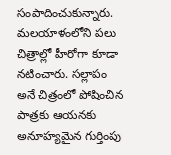సంపాదించుకున్నారు.
మలయాళంలోని పలు చిత్రాల్లో హీరోగా కూడా నటించారు. సల్లాపం అనే చిత్రంలో పోషించిన పాత్రకు ఆయనకు అనూహ్యమైన గుర్తింపు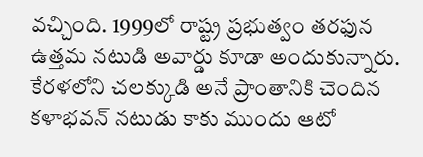వచ్చింది. 1999లో రాష్ట్ర ప్రభుత్వం తరఫున ఉత్తమ నటుడి అవార్డు కూడా అందుకున్నారు. కేరళలోని చలక్కుడి అనే ప్రాంతానికి చెందిన కళాభవన్ నటుడు కాకు ముందు ఆటో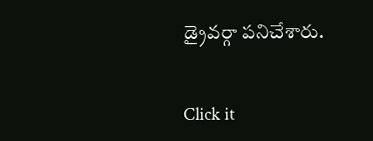డ్రైవర్గా పనిచేశారు.


Click it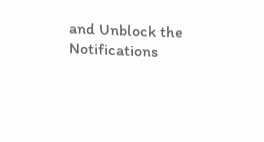and Unblock the Notifications